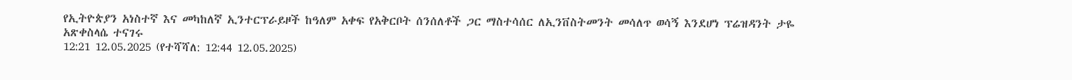የኢትዮጵያን አነስተኛ እና መካከለኛ ኢንተርፕራይዞች ከዓለም አቀፍ የአቅርቦት ሰንሰለቶች ጋር ማስተሳሰር ለኢንቨስትመንት መሳለጥ ወሳኝ እንደሆነ ፕሬዝዳንት ታዬ አጽቀስላሴ ተናገሩ
12:21 12.05.2025 (የተሻሻለ: 12:44 12.05.2025)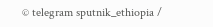© telegram sputnik_ethiopia /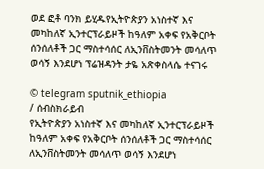ወደ ፎቶ ባንክ ይሂዱየኢትዮጵያን አነስተኛ እና መካከለኛ ኢንተርፕራይዞች ከዓለም አቀፍ የአቅርቦት ሰንሰለቶች ጋር ማስተሳሰር ለኢንቨስትመንት መሳለጥ ወሳኝ እንደሆነ ፕሬዝዳንት ታዬ አጽቀስላሴ ተናገሩ

© telegram sputnik_ethiopia
/ ሰብስክራይብ
የኢትዮጵያን አነስተኛ እና መካከለኛ ኢንተርፕራይዞች ከዓለም አቀፍ የአቅርቦት ሰንሰለቶች ጋር ማስተሳሰር ለኢንቨስትመንት መሳለጥ ወሳኝ እንደሆነ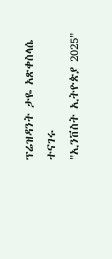ፕሬዝዳንት ታዬ አጽቀስላሴ ተናገሩ
"ኢንቨስት ኢትዮጵያ 2025"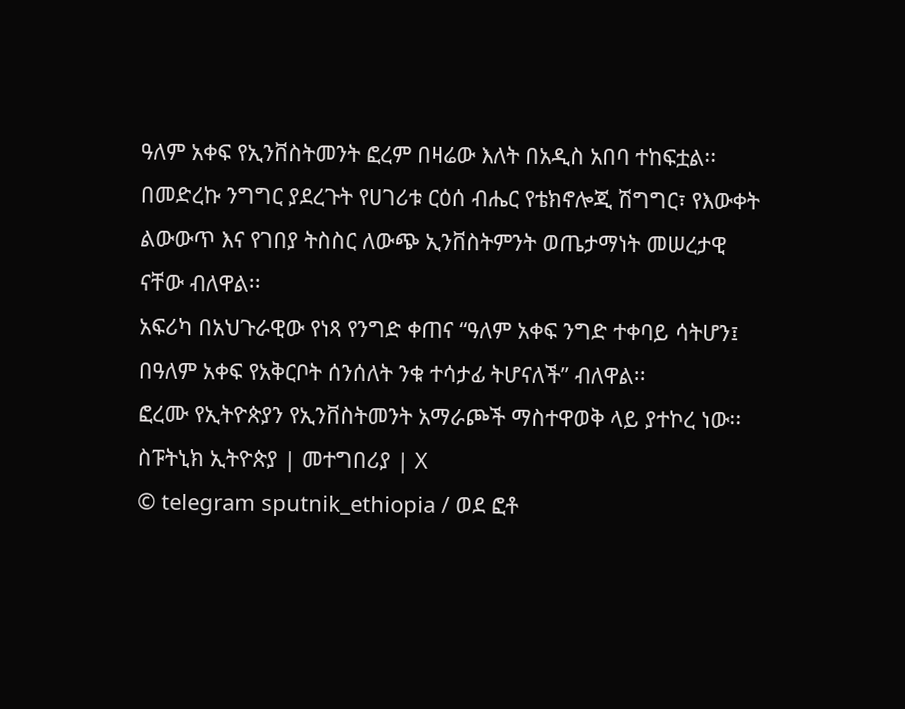ዓለም አቀፍ የኢንቨስትመንት ፎረም በዛሬው እለት በአዲስ አበባ ተከፍቷል፡፡
በመድረኩ ንግግር ያደረጉት የሀገሪቱ ርዕሰ ብሔር የቴክኖሎጂ ሽግግር፣ የእውቀት ልውውጥ እና የገበያ ትስስር ለውጭ ኢንቨስትምንት ወጤታማነት መሠረታዊ ናቸው ብለዋል፡፡
አፍሪካ በአህጉራዊው የነጻ የንግድ ቀጠና “ዓለም አቀፍ ንግድ ተቀባይ ሳትሆን፤ በዓለም አቀፍ የአቅርቦት ሰንሰለት ንቁ ተሳታፊ ትሆናለች” ብለዋል፡፡
ፎረሙ የኢትዮጵያን የኢንቨስትመንት አማራጮች ማስተዋወቅ ላይ ያተኮረ ነው፡፡
ስፑትኒክ ኢትዮጵያ | መተግበሪያ | X
© telegram sputnik_ethiopia / ወደ ፎቶ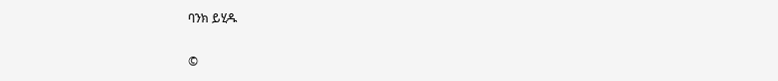ባንክ ይሂዱ

©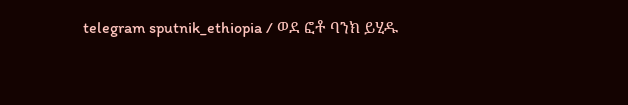telegram sputnik_ethiopia / ወደ ፎቶ ባንክ ይሂዱ